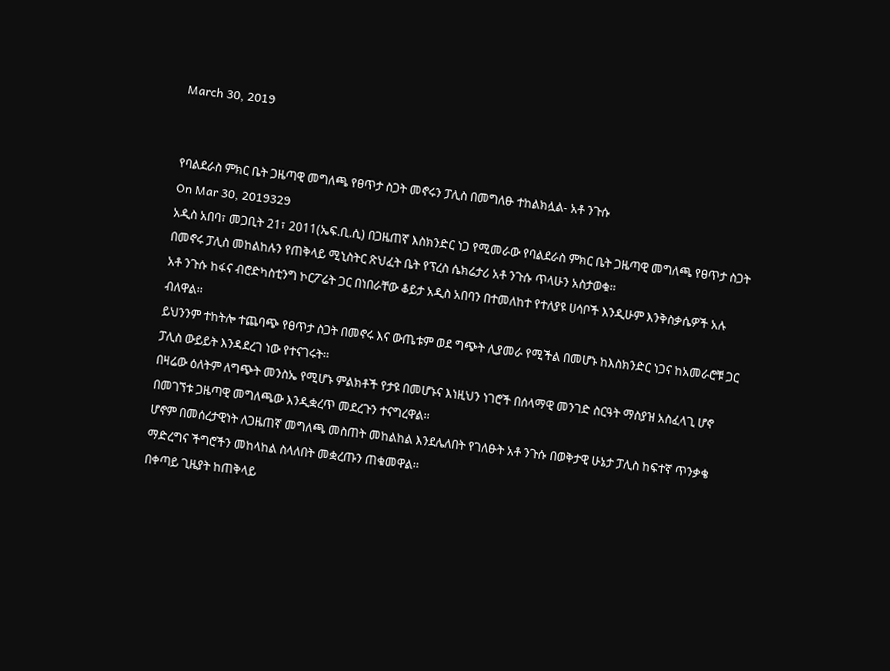March 30, 2019


የባልደራስ ምክር ቤት ጋዜጣዊ መግለጫ የፀጥታ ስጋት መኖሩን ፓሊስ በመግለፁ ተከልክሏል- አቶ ንጉሱ
On Mar 30, 2019329
አዲስ አበባ፣ መጋቢት 21፣ 2011(ኤፍ.ቢ.ሲ) በጋዜጠኛ እስክንድር ነጋ የሚመራው የባልደራስ ምክር ቤት ጋዜጣዊ መግለጫ የፀጥታ ስጋት በመኖሩ ፓሊስ መከልከሉን የጠቅላይ ሚኒስትር ጽህፈት ቤት የፕረስ ሴክሬታሪ አቶ ንጉሱ ጥላሁን አስታወቁ፡፡
አቶ ንጉሱ ከፋና ብሮድካስቲንግ ኮርፖሬት ጋር በነበራቸው ቆይታ አዲስ አበባን በተመለከተ የተለያዩ ሀሳቦች እንዲሁም እንቅስቃሴዎች አሉ ብለዋል፡፡
ይህንንም ተከትሎ ተጨባጭ የፀጥታ ስጋት በመኖሩ እና ውጤቱም ወደ ግጭት ሊያመራ የሚችል በመሆኑ ከእስክንድር ነጋና ከአመራሮቹ ጋር ፓሊስ ውይይት እንዳደረገ ነው የተናገሩት፡፡
በዛሬው ዕለትም ለግጭት መንስኤ የሚሆኑ ምልክቶች የታዩ በመሆኑና እነዚህን ነገሮች በሰላማዊ መንገድ ስርዓት ማስያዝ አስፈላጊ ሆኖ በመገኘቱ ጋዜጣዊ መግለጫው እንዲቋረጥ መደረጉን ተናግረዋል፡፡
ሆኖም በመሰረታዊነት ለጋዜጠኛ መግለጫ መስጠት መከልከል እንደሌለበት የገለፁት አቶ ንጉሱ በወቅታዊ ሁኔታ ፓሊስ ከፍተኛ ጥንቃቄ ማድረግና ችግሮችን መከላከል ስላለበት መቋረጡን ጠቁመዋል፡፡
በቀጣይ ጊዜያት ከጠቅላይ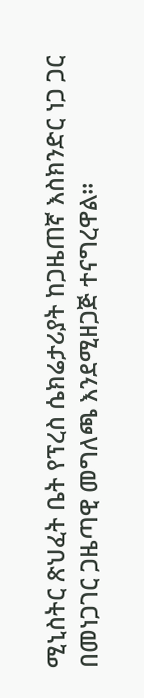ሚኒስትር ጽህፈት ቤት የፕረስ ሴክሬታሪያት ከጋዜጠኛ እስክንድር ነጋ ጋር በመነጋገር ጋዜጣዊ መግለጫ እንደሚዘጋጅ ተናግረዋል፡፡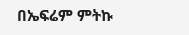በኤፍሬም ምትኩ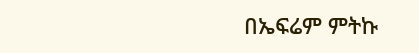በኤፍሬም ምትኩ